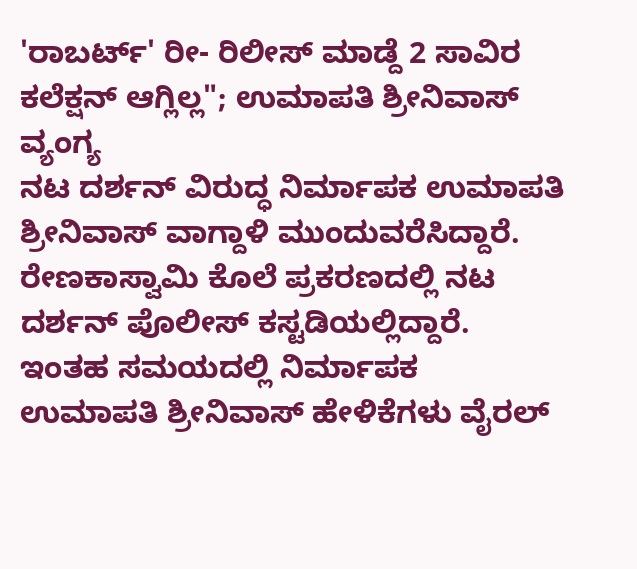'ರಾಬರ್ಟ್' ರೀ- ರಿಲೀಸ್ ಮಾಡ್ದೆ 2 ಸಾವಿರ ಕಲೆಕ್ಷನ್ ಆಗ್ಲಿಲ್ಲ"; ಉಮಾಪತಿ ಶ್ರೀನಿವಾಸ್ ವ್ಯಂಗ್ಯ
ನಟ ದರ್ಶನ್ ವಿರುದ್ಧ ನಿರ್ಮಾಪಕ ಉಮಾಪತಿ ಶ್ರೀನಿವಾಸ್ ವಾಗ್ದಾಳಿ ಮುಂದುವರೆಸಿದ್ದಾರೆ. ರೇಣಕಾಸ್ವಾಮಿ ಕೊಲೆ ಪ್ರಕರಣದಲ್ಲಿ ನಟ ದರ್ಶನ್ ಪೊಲೀಸ್ ಕಸ್ಟಡಿಯಲ್ಲಿದ್ದಾರೆ. ಇಂತಹ ಸಮಯದಲ್ಲಿ ನಿರ್ಮಾಪಕ ಉಮಾಪತಿ ಶ್ರೀನಿವಾಸ್ ಹೇಳಿಕೆಗಳು ವೈರಲ್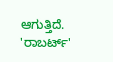ಆಗುತ್ತಿದೆ. 'ರಾಬರ್ಟ್'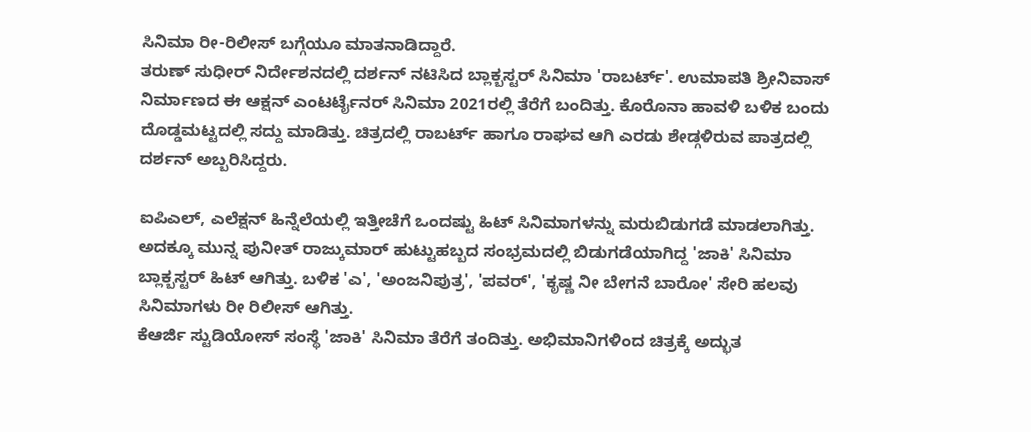ಸಿನಿಮಾ ರೀ-ರಿಲೀಸ್ ಬಗ್ಗೆಯೂ ಮಾತನಾಡಿದ್ದಾರೆ.
ತರುಣ್ ಸುಧೀರ್ ನಿರ್ದೇಶನದಲ್ಲಿ ದರ್ಶನ್ ನಟಿಸಿದ ಬ್ಲಾಕ್ಬಸ್ಟರ್ ಸಿನಿಮಾ 'ರಾಬರ್ಟ್'. ಉಮಾಪತಿ ಶ್ರೀನಿವಾಸ್ ನಿರ್ಮಾಣದ ಈ ಆಕ್ಷನ್ ಎಂಟರ್ಟೈನರ್ ಸಿನಿಮಾ 2021ರಲ್ಲಿ ತೆರೆಗೆ ಬಂದಿತ್ತು. ಕೊರೊನಾ ಹಾವಳಿ ಬಳಿಕ ಬಂದು ದೊಡ್ಡಮಟ್ಟದಲ್ಲಿ ಸದ್ದು ಮಾಡಿತ್ತು. ಚಿತ್ರದಲ್ಲಿ ರಾಬರ್ಟ್ ಹಾಗೂ ರಾಘವ ಆಗಿ ಎರಡು ಶೇಡ್ಗಳಿರುವ ಪಾತ್ರದಲ್ಲಿ ದರ್ಶನ್ ಅಬ್ಬರಿಸಿದ್ದರು.

ಐಪಿಎಲ್, ಎಲೆಕ್ಷನ್ ಹಿನ್ನೆಲೆಯಲ್ಲಿ ಇತ್ತೀಚೆಗೆ ಒಂದಷ್ಟು ಹಿಟ್ ಸಿನಿಮಾಗಳನ್ನು ಮರುಬಿಡುಗಡೆ ಮಾಡಲಾಗಿತ್ತು. ಅದಕ್ಕೂ ಮುನ್ನ ಪುನೀತ್ ರಾಜ್ಕುಮಾರ್ ಹುಟ್ಟುಹಬ್ಬದ ಸಂಭ್ರಮದಲ್ಲಿ ಬಿಡುಗಡೆಯಾಗಿದ್ದ 'ಜಾಕಿ' ಸಿನಿಮಾ ಬ್ಲಾಕ್ಬಸ್ಟರ್ ಹಿಟ್ ಆಗಿತ್ತು. ಬಳಿಕ 'ಎ', 'ಅಂಜನಿಪುತ್ರ', 'ಪವರ್', 'ಕೃಷ್ಣ ನೀ ಬೇಗನೆ ಬಾರೋ' ಸೇರಿ ಹಲವು ಸಿನಿಮಾಗಳು ರೀ ರಿಲೀಸ್ ಆಗಿತ್ತು.
ಕೆಆರ್ಜಿ ಸ್ಟುಡಿಯೋಸ್ ಸಂಸ್ಥೆ 'ಜಾಕಿ' ಸಿನಿಮಾ ತೆರೆಗೆ ತಂದಿತ್ತು. ಅಭಿಮಾನಿಗಳಿಂದ ಚಿತ್ರಕ್ಕೆ ಅದ್ಭುತ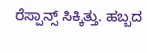ರೆಸ್ಪಾನ್ಸ್ ಸಿಕ್ಕಿತ್ತು. ಹಬ್ಬದ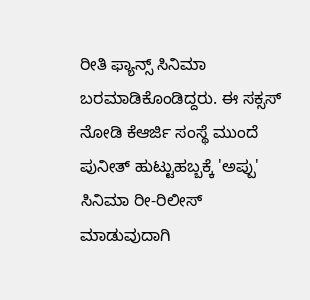ರೀತಿ ಫ್ಯಾನ್ಸ್ ಸಿನಿಮಾ ಬರಮಾಡಿಕೊಂಡಿದ್ದರು. ಈ ಸಕ್ಸಸ್ ನೋಡಿ ಕೆಆರ್ಜಿ ಸಂಸ್ಥೆ ಮುಂದೆ ಪುನೀತ್ ಹುಟ್ಟುಹಬ್ಬಕ್ಕೆ 'ಅಪ್ಪು' ಸಿನಿಮಾ ರೀ-ರಿಲೀಸ್ ಮಾಡುವುದಾಗಿ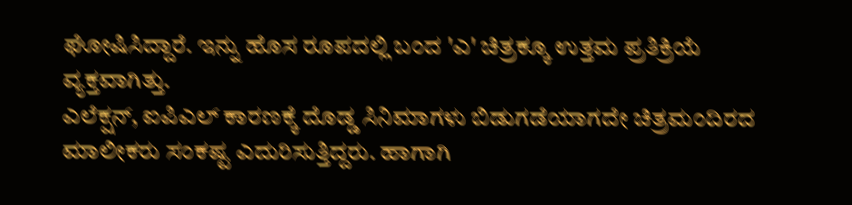ಘೋಷಿಸಿದ್ದಾರೆ. ಇನ್ನು ಹೊಸ ರೂಪದಲ್ಲಿ ಬಂದ 'ಎ' ಚಿತ್ರಕ್ಕೂ ಉತ್ತಮ ಪ್ರತಿಕ್ರಿಯೆ ವ್ಯಕ್ತವಾಗಿತ್ತು.
ಎಲೆಕ್ಷನ್, ಐಪಿಎಲ್ ಕಾರಣಕ್ಕೆ ದೊಡ್ಡ ಸಿನಿಮಾಗಳು ಬಿಡುಗಡೆಯಾಗದೇ ಚಿತ್ರಮಂದಿರದ ಮಾಲೀಕರು ಸಂಕಷ್ಟ ಎದುರಿಸುತ್ತಿದ್ದರು. ಹಾಗಾಗಿ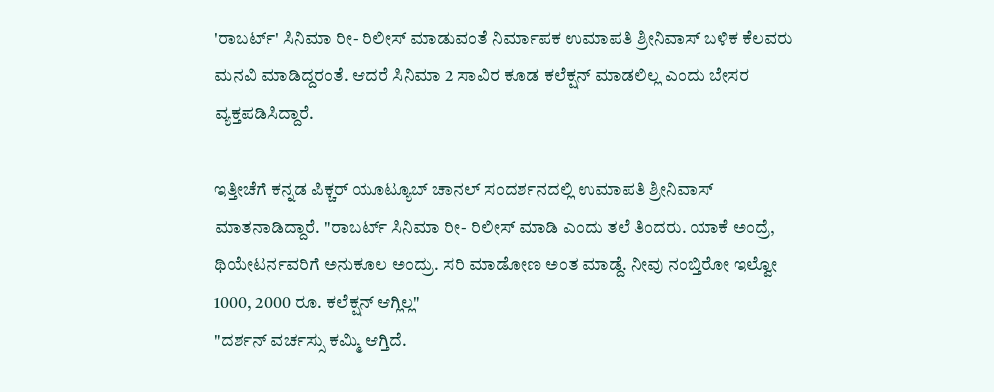'ರಾಬರ್ಟ್' ಸಿನಿಮಾ ರೀ- ರಿಲೀಸ್ ಮಾಡುವಂತೆ ನಿರ್ಮಾಪಕ ಉಮಾಪತಿ ಶ್ರೀನಿವಾಸ್ ಬಳಿಕ ಕೆಲವರು ಮನವಿ ಮಾಡಿದ್ದರಂತೆ. ಆದರೆ ಸಿನಿಮಾ 2 ಸಾವಿರ ಕೂಡ ಕಲೆಕ್ಷನ್ ಮಾಡಲಿಲ್ಲ ಎಂದು ಬೇಸರ ವ್ಯಕ್ತಪಡಿಸಿದ್ದಾರೆ.

ಇತ್ತೀಚೆಗೆ ಕನ್ನಡ ಪಿಕ್ಚರ್ ಯೂಟ್ಯೂಬ್ ಚಾನಲ್ ಸಂದರ್ಶನದಲ್ಲಿ ಉಮಾಪತಿ ಶ್ರೀನಿವಾಸ್ ಮಾತನಾಡಿದ್ದಾರೆ. "ರಾಬರ್ಟ್ ಸಿನಿಮಾ ರೀ- ರಿಲೀಸ್ ಮಾಡಿ ಎಂದು ತಲೆ ತಿಂದರು. ಯಾಕೆ ಅಂದ್ರೆ, ಥಿಯೇಟರ್ನವರಿಗೆ ಅನುಕೂಲ ಅಂದ್ರು. ಸರಿ ಮಾಡೋಣ ಅಂತ ಮಾಡ್ದೆ. ನೀವು ನಂಬ್ತಿರೋ ಇಲ್ವೋ 1000, 2000 ರೂ. ಕಲೆಕ್ಷನ್ ಆಗ್ಲಿಲ್ಲ"
"ದರ್ಶನ್ ವರ್ಚಸ್ಸು ಕಮ್ಮಿ ಆಗ್ತಿದೆ.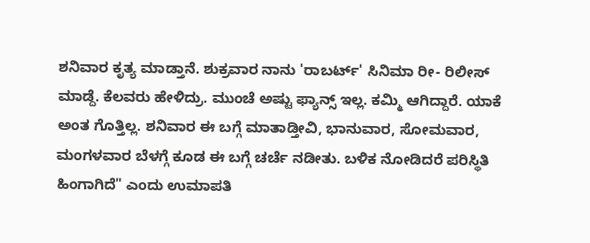ಶನಿವಾರ ಕೃತ್ಯ ಮಾಡ್ತಾನೆ. ಶುಕ್ರವಾರ ನಾನು 'ರಾಬರ್ಟ್' ಸಿನಿಮಾ ರೀ- ರಿಲೀಸ್ ಮಾಡ್ದೆ. ಕೆಲವರು ಹೇಳಿದ್ರು. ಮುಂಚೆ ಅಷ್ಟು ಫ್ಯಾನ್ಸ್ ಇಲ್ಲ. ಕಮ್ಮಿ ಆಗಿದ್ದಾರೆ. ಯಾಕೆ ಅಂತ ಗೊತ್ತಿಲ್ಲ. ಶನಿವಾರ ಈ ಬಗ್ಗೆ ಮಾತಾಡ್ತೀವಿ, ಭಾನುವಾರ, ಸೋಮವಾರ, ಮಂಗಳವಾರ ಬೆಳಗ್ಗೆ ಕೂಡ ಈ ಬಗ್ಗೆ ಚರ್ಚೆ ನಡೀತು. ಬಳಿಕ ನೋಡಿದರೆ ಪರಿಸ್ಥಿತಿ ಹಿಂಗಾಗಿದೆ" ಎಂದು ಉಮಾಪತಿ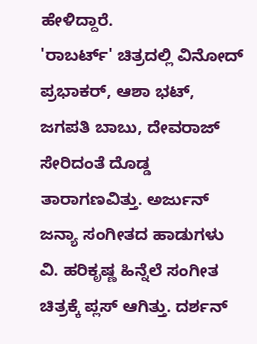ಹೇಳಿದ್ದಾರೆ.
'ರಾಬರ್ಟ್' ಚಿತ್ರದಲ್ಲಿ ವಿನೋದ್ ಪ್ರಭಾಕರ್, ಆಶಾ ಭಟ್, ಜಗಪತಿ ಬಾಬು, ದೇವರಾಜ್ ಸೇರಿದಂತೆ ದೊಡ್ಡ ತಾರಾಗಣವಿತ್ತು. ಅರ್ಜುನ್ ಜನ್ಯಾ ಸಂಗೀತದ ಹಾಡುಗಳು ವಿ. ಹರಿಕೃಷ್ಣ ಹಿನ್ನೆಲೆ ಸಂಗೀತ ಚಿತ್ರಕ್ಕೆ ಪ್ಲಸ್ ಆಗಿತ್ತು. ದರ್ಶನ್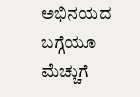ಅಭಿನಯದ ಬಗ್ಗೆಯೂ ಮೆಚ್ಚುಗೆ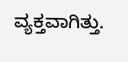ವ್ಯಕ್ತವಾಗಿತ್ತು.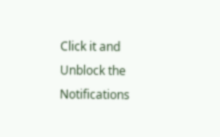Click it and Unblock the Notifications